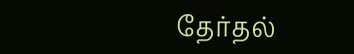தேர்தல்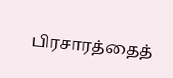பிரசாரத்தைத்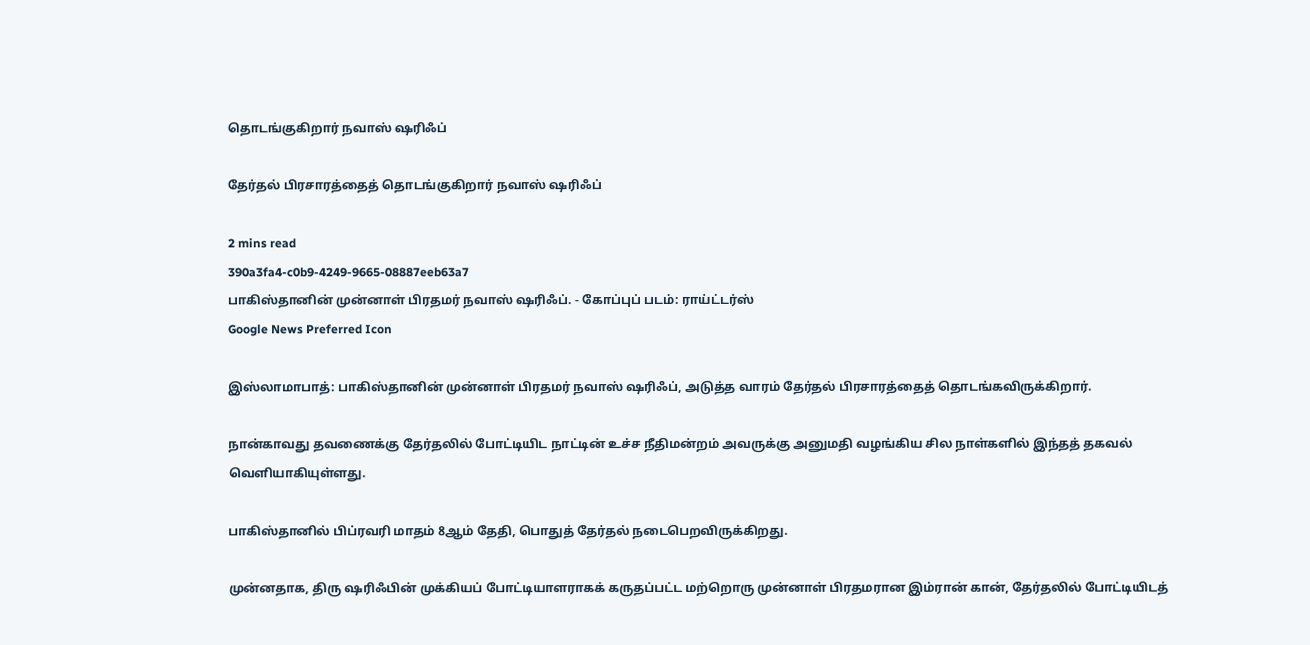தொடங்குகிறார் நவாஸ் ஷரிஃப்

தேர்தல் பிரசாரத்தைத் தொடங்குகிறார் நவாஸ் ஷரிஃப்

2 mins read
390a3fa4-c0b9-4249-9665-08887eeb63a7
பாகிஸ்தானின் முன்னாள் பிரதமர் நவாஸ் ஷரிஃப். - கோப்புப் படம்: ராய்ட்டர்ஸ்
Google News Preferred Icon

இஸ்லாமாபாத்: பாகிஸ்தானின் முன்னாள் பிரதமர் நவாஸ் ஷரிஃப், அடுத்த வாரம் தேர்தல் பிரசாரத்தைத் தொடங்கவிருக்கிறார்.

நான்காவது தவணைக்கு தேர்தலில் போட்டியிட நாட்டின் உச்ச நீதிமன்றம் அவருக்கு அனுமதி வழங்கிய சில நாள்களில் இந்தத் தகவல் வெளியாகியுள்ளது.

பாகிஸ்தானில் பிப்ரவரி மாதம் 8ஆம் தேதி, பொதுத் தேர்தல் நடைபெறவிருக்கிறது.

முன்னதாக, திரு ஷரிஃபின் முக்கியப் போட்டியாளராகக் கருதப்பட்ட மற்றொரு முன்னாள் பிரதமரான இம்ரான் கான், தேர்தலில் போட்டியிடத்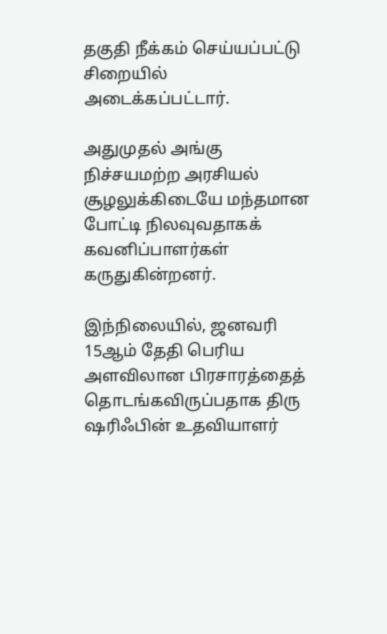தகுதி நீக்கம் செய்யப்பட்டு சிறையில் அடைக்கப்பட்டார்.

அதுமுதல் அங்கு நிச்சயமற்ற அரசியல் சூழலுக்கிடையே மந்தமான போட்டி நிலவுவதாகக் கவனிப்பாளர்கள் கருதுகின்றனர்.

இந்நிலையில், ஜனவரி 15ஆம் தேதி பெரிய அளவிலான பிரசாரத்தைத் தொடங்கவிருப்பதாக திரு ஷரிஃபின் உதவியாளர்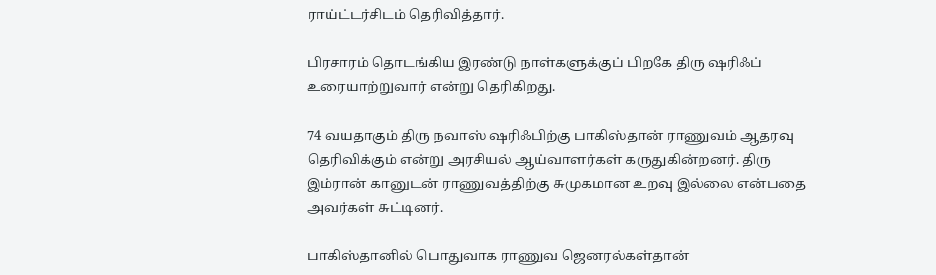ராய்ட்டர்சிடம் தெரிவித்தார்.

பிரசாரம் தொடங்கிய இரண்டு நாள்களுக்குப் பிறகே திரு ஷரிஃப் உரையாற்றுவார் என்று தெரிகிறது.

74 வயதாகும் திரு நவாஸ் ஷரிஃபிற்கு பாகிஸ்தான் ராணுவம் ஆதரவு தெரிவிக்கும் என்று அரசியல் ஆய்வாளர்கள் கருதுகின்றனர். திரு இம்ரான் கானுடன் ராணுவத்திற்கு சுமுகமான உறவு இல்லை என்பதை அவர்கள் சுட்டினர்.

பாகிஸ்தானில் பொதுவாக ராணுவ ஜெனரல்கள்தான்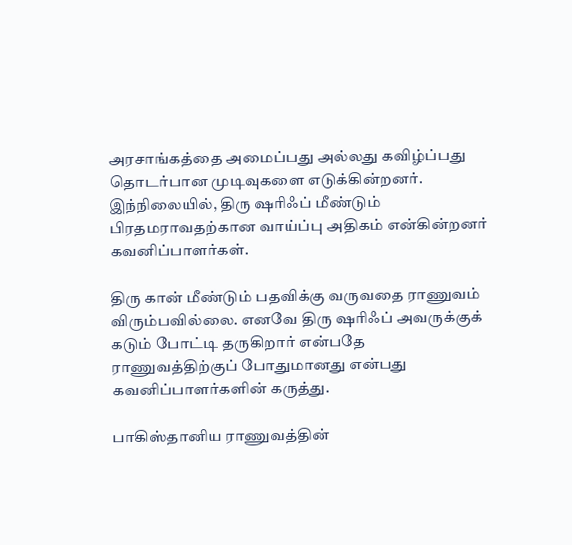அரசாங்கத்தை அமைப்பது அல்லது கவிழ்ப்பது தொடர்பான முடிவுகளை எடுக்கின்றனர். இந்நிலையில், திரு ஷரிஃப் மீண்டும் பிரதமராவதற்கான வாய்ப்பு அதிகம் என்கின்றனர் கவனிப்பாளர்கள்.

திரு கான் மீண்டும் பதவிக்கு வருவதை ராணுவம் விரும்பவில்லை. எனவே திரு ஷரிஃப் அவருக்குக் கடும் போட்டி தருகிறார் என்பதே ராணுவத்திற்குப் போதுமானது என்பது கவனிப்பாளர்களின் கருத்து.

பாகிஸ்தானிய ராணுவத்தின்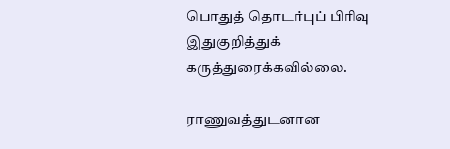பொதுத் தொடர்புப் பிரிவு இதுகுறித்துக் கருத்துரைக்கவில்லை.

ராணுவத்துடனான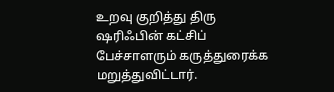உறவு குறித்து திரு ஷரிஃபின் கட்சிப் பேச்சாளரும் கருத்துரைக்க மறுத்துவிட்டார்.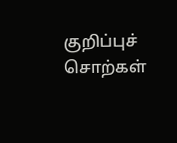குறிப்புச் சொற்கள்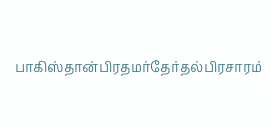பாகிஸ்தான்பிரதமர்தேர்தல்பிரசாரம்